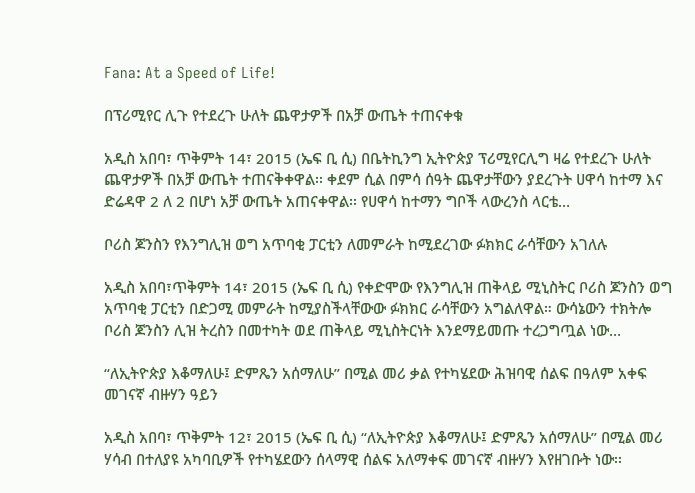Fana: At a Speed of Life!

በፕሪሚየር ሊጉ የተደረጉ ሁለት ጨዋታዎች በአቻ ውጤት ተጠናቀቁ

አዲስ አበባ፣ ጥቅምት 14፣ 2015 (ኤፍ ቢ ሲ) በቤትኪንግ ኢትዮጵያ ፕሪሚየርሊግ ዛሬ የተደረጉ ሁለት ጨዋታዎች በአቻ ውጤት ተጠናቅቀዋል፡፡ ቀደም ሲል በምሳ ሰዓት ጨዋታቸውን ያደረጉት ሀዋሳ ከተማ እና ድሬዳዋ 2 ለ 2 በሆነ አቻ ውጤት አጠናቀዋል፡፡ የሀዋሳ ከተማን ግቦች ላውረንስ ላርቴ…

ቦሪስ ጆንስን የእንግሊዝ ወግ አጥባቂ ፓርቲን ለመምራት ከሚደረገው ፉክክር ራሳቸውን አገለሉ

አዲስ አበባ፣ጥቅምት 14፣ 2015 (ኤፍ ቢ ሲ) የቀድሞው የእንግሊዝ ጠቅላይ ሚኒስትር ቦሪስ ጆንስን ወግ አጥባቂ ፓርቲን በድጋሚ መምራት ከሚያስችላቸውው ፉክክር ራሳቸውን አግልለዋል። ውሳኔውን ተክትሎ ቦሪስ ጆንስን ሊዝ ትረስን በመተካት ወደ ጠቅላይ ሚኒስትርነት እንደማይመጡ ተረጋግጧል ነው…

“ለኢትዮጵያ እቆማለሁ፤ ድምጼን አሰማለሁ” በሚል መሪ ቃል የተካሄደው ሕዝባዊ ሰልፍ በዓለም አቀፍ መገናኛ ብዙሃን ዓይን

አዲስ አበባ፣ ጥቅምት 12፣ 2015 (ኤፍ ቢ ሲ) “ለኢትዮጵያ እቆማለሁ፤ ድምጼን አሰማለሁ” በሚል መሪ ሃሳብ በተለያዩ አካባቢዎች የተካሄደውን ሰላማዊ ሰልፍ አለማቀፍ መገናኛ ብዙሃን እየዘገቡት ነው፡፡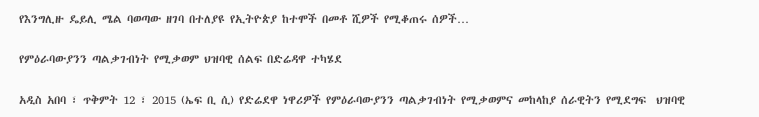የእንግሊዙ ዴይሊ ሜል ባወጣው ዘገባ በተለያዩ የኢትዮጵያ ከተሞች በመቶ ሺዎች የሚቆጠሩ ሰዎች…

የምዕራባውያንን ጣልቃገብነት የሚቃወም ህዝባዊ ሰልፍ በድሬዳዋ ተካሄደ

አዲስ አበባ ፣ ጥቅምት 12 ፣ 2015 (ኤፍ ቢ ሲ) የድሬደዋ ነዋሪዎች የምዕራባውያንን ጣልቃገብነት የሚቃወምና መከላከያ ሰራዊትን የሚደግፍ  ህዝባዊ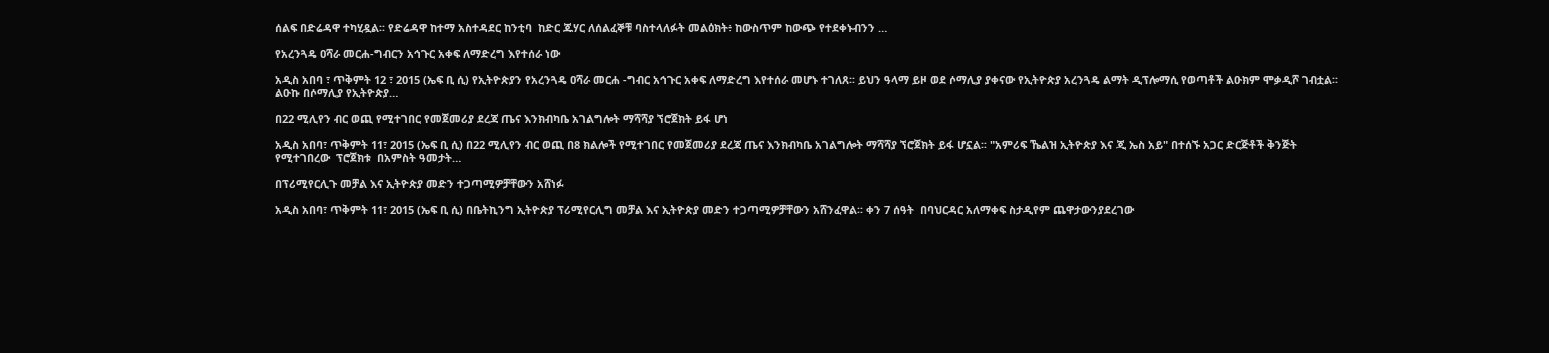ሰልፍ በድሬዳዋ ተካሂዷል፡፡ የድሬዳዋ ከተማ አስተዳደር ከንቲባ  ከድር ጁሃር ለሰልፈኞቹ ባስተላለፉት መልዕክት፥ ከውስጥም ከውጭ የተደቀኑብንን …

የአረንጓዴ ዐሻራ መርሐ-ግብርን አኅጉር አቀፍ ለማድረግ እየተሰራ ነው

አዲስ አበባ ፣ ጥቅምት 12 ፣ 2015 (ኤፍ ቢ ሲ) የኢትዮጵያን የአረንጓዴ ዐሻራ መርሐ -ግብር አኅጉር አቀፍ ለማድረግ እየተሰራ መሆኑ ተገለጸ፡፡ ይህን ዓላማ ይዞ ወደ ሶማሊያ ያቀናው የኢትዮጵያ አረንጓዴ ልማት ዲፕሎማሲ የወጣቶች ልዑክም ሞቃዲሾ ገብቷል፡፡ ልዑኩ በሶማሊያ የኢትዮጵያ…

በ22 ሚሊየን ብር ወጪ የሚተገበር የመጀመሪያ ደረጃ ጤና እንክብካቤ አገልግሎት ማሻሻያ ኘሮጀክት ይፋ ሆነ

አዲስ አበባ፣ ጥቅምት 11፣ 2015 (ኤፍ ቢ ሲ) በ22 ሚሊየን ብር ወጪ በ8 ክልሎች የሚተገበር የመጀመሪያ ደረጃ ጤና እንክብካቤ አገልግሎት ማሻሻያ ኘሮጀክት ይፋ ሆኗል፡፡ "አምሪፍ ኼልዝ ኢትዮጵያ እና ጂ ኤስ አይ" በተሰኙ አጋር ድርጅቶች ቅንጅት የሚተገበረው  ፕሮጀክቱ  በአምስት ዓመታት…

በፕሪሚየርሊጉ መቻል እና ኢትዮጵያ መድን ተጋጣሚዎቻቸውን አሸነፉ

አዲስ አበባ፣ ጥቅምት 11፣ 2015 (ኤፍ ቢ ሲ) በቤትኪንግ ኢትዮጵያ ፕሪሚየርሊግ መቻል እና ኢትዮጵያ መድን ተጋጣሚዎቻቸውን አሸንፈዋል፡፡ ቀን 7 ሰዓት  በባህርዳር አለማቀፍ ስታዲየም ጨዋታውንያደረገው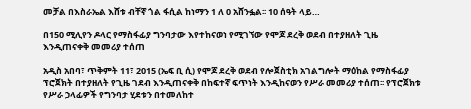መቻል በእስራኤል እሸቱ ብቸኛ ጎል ፋሲል ከነማን 1 ለ 0 አሸንፏል፡፡ 10 ሰዓት ላይ…

በ150 ሚሊየን ዶላር የማስፋፊያ ግንባታው እየተከናወነ የሚገኘው የሞጆ ደረቅ ወደብ በተያዘለት ጊዜ እንዲጠናቀቅ መመሪያ ተሰጠ

አዲስ አበባ፣ ጥቅምት 11፣ 2015 (ኤፍ ቢ ሲ) የሞጆ ደረቅ ወደብ የሎጀስቲክ አገልግሎት ማዕከል የማስፋፊያ ፕሮጀክት በተያዘለት የጊዜ ገደብ እንዲጠናቀቅ በከፍተኛ ፍጥነት እንዲከናወን የሥራ መመሪያ ተሰጠ፡፡ የፕሮጀክቱ የሥራ ኃላፊዎች የግንባታ ሂደቱን በተመለከተ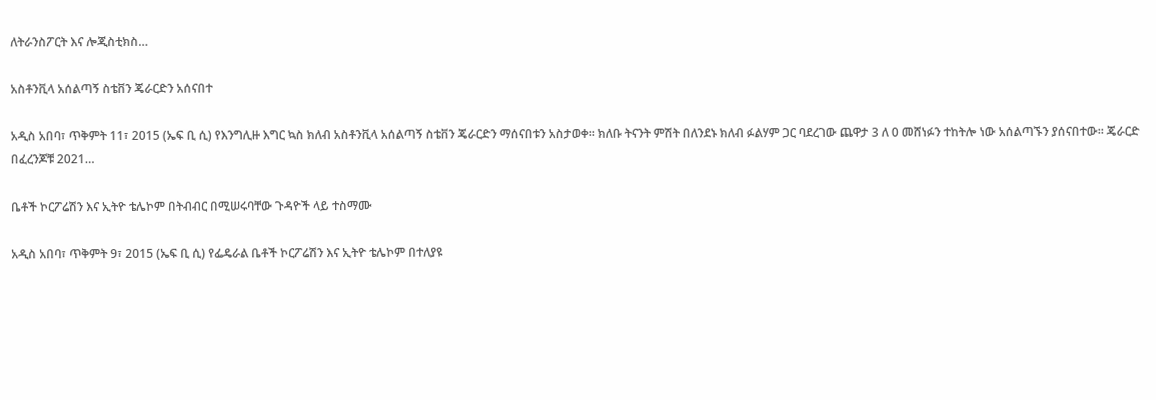ለትራንስፖርት እና ሎጂስቲክስ…

አስቶንቪላ አሰልጣኝ ስቴቨን ጄራርድን አሰናበተ

አዲስ አበባ፣ ጥቅምት 11፣ 2015 (ኤፍ ቢ ሲ) የእንግሊዙ እግር ኳስ ክለብ አስቶንቪላ አሰልጣኝ ስቴቨን ጄራርድን ማሰናበቱን አስታወቀ። ክለቡ ትናንት ምሽት በለንደኑ ክለብ ፉልሃም ጋር ባደረገው ጨዋታ 3 ለ 0 መሸነፉን ተከትሎ ነው አሰልጣኙን ያሰናበተው። ጄራርድ በፈረንጆቹ 2021…

ቤቶች ኮርፖሬሽን እና ኢትዮ ቴሌኮም በትብብር በሚሠሩባቸው ጉዳዮች ላይ ተስማሙ

አዲስ አበባ፣ ጥቅምት 9፣ 2015 (ኤፍ ቢ ሲ) የፌዴራል ቤቶች ኮርፖሬሽን እና ኢትዮ ቴሌኮም በተለያዩ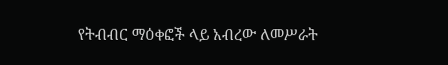የትብብር ማዕቀፎች ላይ አብረው ለመሥራት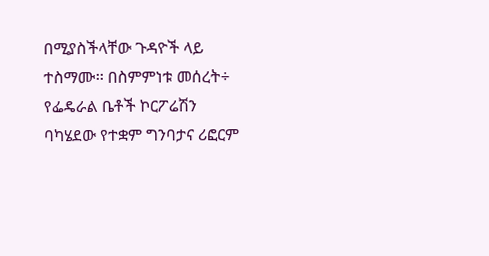በሚያስችላቸው ጉዳዮች ላይ ተስማሙ፡፡ በስምምነቱ መሰረት÷ የፌዴራል ቤቶች ኮርፖሬሽን ባካሄደው የተቋም ግንባታና ሪፎርም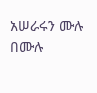አሠራሩን ሙሉ በሙሉ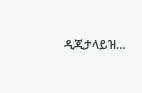ዲጂታላይዝ…